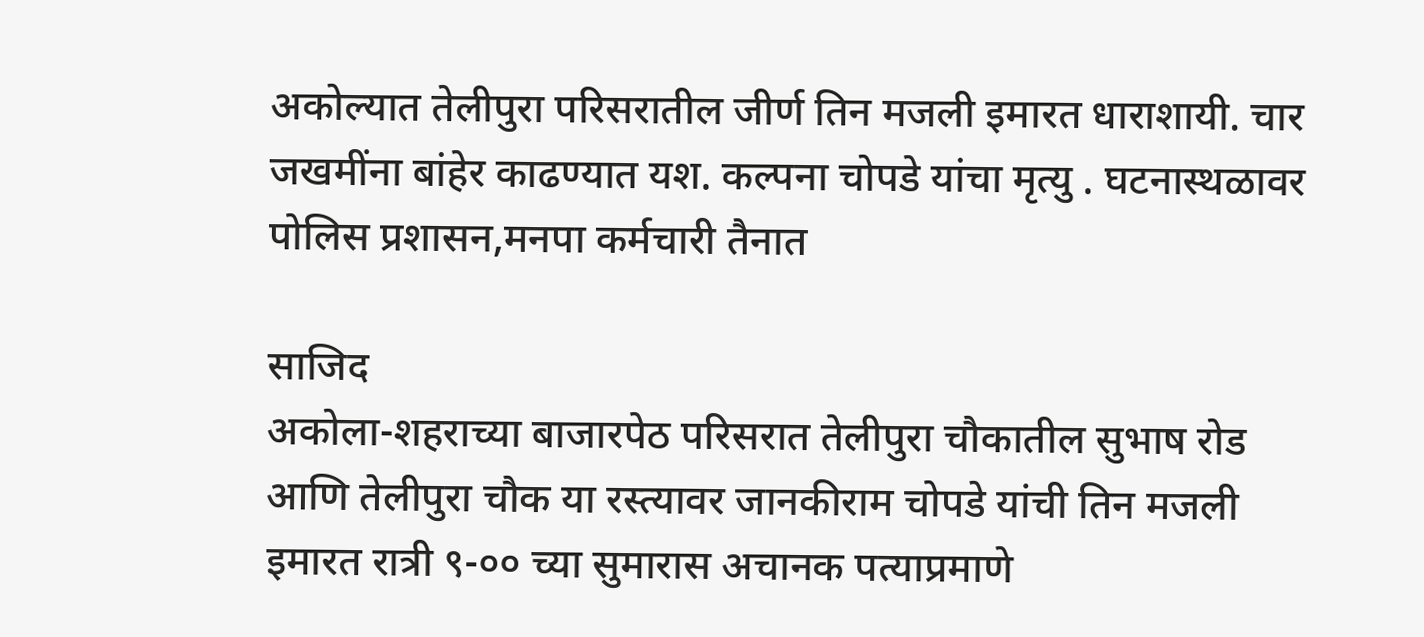अकोल्यात तेलीपुरा परिसरातील जीर्ण तिन मजली इमारत धाराशायी. चार जखमींना बांहेर काढण्यात यश. कल्पना चोपडे यांचा मृत्यु . घटनास्थळावर पोलिस प्रशासन,मनपा कर्मचारी तैनात

साजिद
अकोला-शहराच्या बाजारपेठ परिसरात तेलीपुरा चौकातील सुभाष रोड आणि तेलीपुरा चौक या रस्त्यावर जानकीराम चोपडे यांची तिन मजली इमारत रात्री ९-०० च्या सुमारास अचानक पत्याप्रमाणे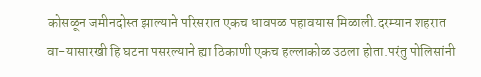कोसळून जमीनदोस्त झाल्याने परिसरात एकच धावपळ पहावयास मिळाली.दरम्यान शहरात वा-यासारखी हि घटना पसरल्याने ह्या ठिकाणी एकच हल्लाकोळ उठला होता.परंतु पोलिसांनी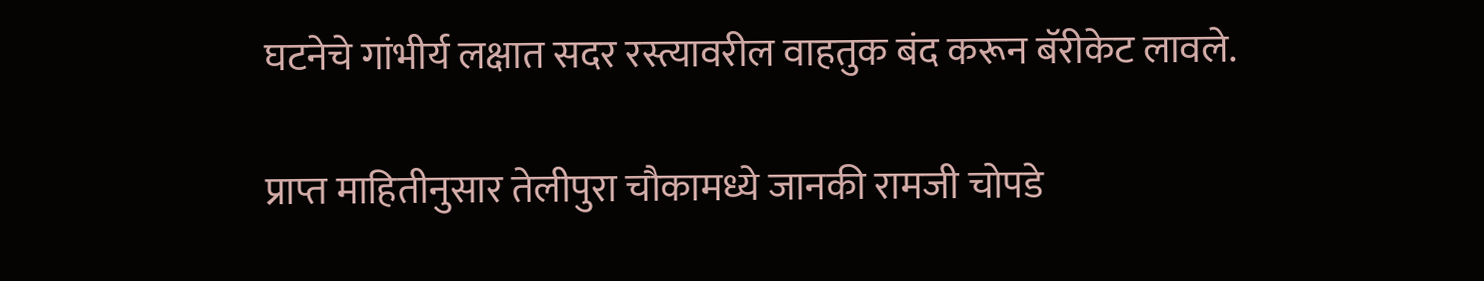घटनेचे गांभीर्य लक्षात सदर रस्त्यावरील वाहतुक बंद करून बॅरीकेट लावले.

प्राप्त माहितीनुसार तेलीपुरा चौकामध्ये जानकी रामजी चोपडे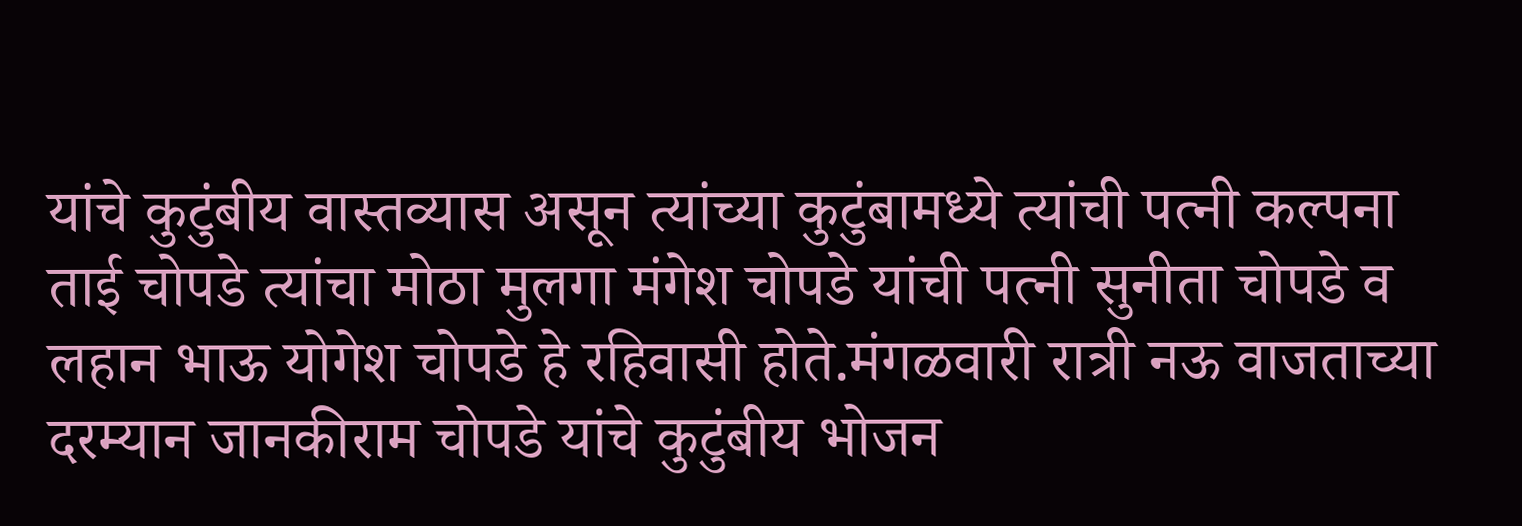यांचे कुटुंबीय वास्तव्यास असून त्यांच्या कुटुंबामध्ये त्यांची पत्नी कल्पना ताई चोपडे त्यांचा मोठा मुलगा मंगेश चोपडे यांची पत्नी सुनीता चोपडे व लहान भाऊ योगेश चोपडे हे रहिवासी होते.मंगळवारी रात्री नऊ वाजताच्या दरम्यान जानकीराम चोपडे यांचे कुटुंबीय भोजन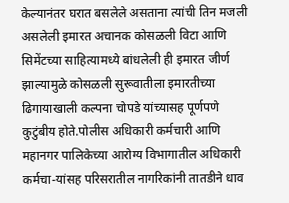केल्यानंतर घरात बसलेले असताना त्यांची तिन मजली असलेली इमारत अचानक कोसळली विटा आणि सिमेंटच्या साहित्यामध्ये बांधलेली ही इमारत जीर्ण झाल्यामुळे कोसळली सुरूवातीला इमारतीच्या ढिगायाखाली कल्पना चोपडे यांच्यासह पूर्णपणे कुटुंबीय होते.पोलीस अधिकारी कर्मचारी आणि महानगर पालिकेच्या आरोग्य विभागातील अधिकारी कर्मचा-यांसह परिसरातील नागरिकांनी तातडीने धाव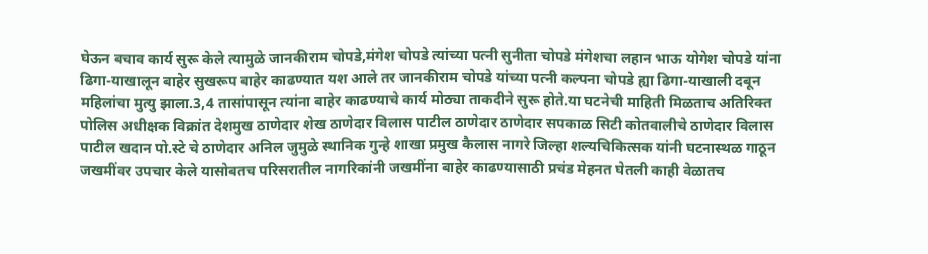घेऊन बचाव कार्य सुरू केले त्यामुळे जानकीराम चोपडे,मंगेश चोपडे त्यांच्या पत्नी सुनीता चोपडे मंगेशचा लहान भाऊ योगेश चोपडे यांना ढिगा-याखालून बाहेर सुखरूप बाहेर काढण्यात यश आले तर जानकीराम चोपडे यांच्या पत्नी कल्पना चोपडे ह्या ढिगा-याखाली दबून महिलांचा मुत्यु झाला.3,4 तासांपासून त्यांना बाहेर काढण्याचे कार्य मोठ्या ताकदीने सुरू होते.या घटनेची माहिती मिळताच अतिरिक्त पोलिस अधीक्षक विक्रांत देशमुख ठाणेदार शेख ठाणेदार विलास पाटील ठाणेदार ठाणेदार सपकाळ सिटी कोतवालीचे ठाणेदार विलास पाटील खदान पो.स्टे चे ठाणेदार अनिल जुमुळे स्थानिक गुन्हे शाखा प्रमुख कैलास नागरे जिल्हा शल्यचिकित्सक यांनी घटनास्थळ गाठून जखमींवर उपचार केले यासोबतच परिसरातील नागरिकांनी जखमींना बाहेर काढण्यासाठी प्रचंड मेहनत घेतली काही वेळातच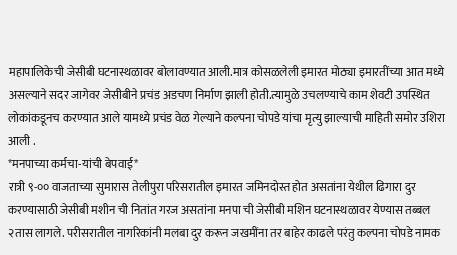महापालिकेची जेसीबी घटनास्थळावर बोलावण्यात आली.मात्र कोसळलेली इमारत मोठ्या इमारतींच्या आत मध्ये असल्याने सदर जागेवर जेसीबीने प्रचंड अडचण निर्माण झाली होती.त्यामुळे उचलण्याचे काम शेवटी उपस्थित लोकांकडूनच करण्यात आले यामध्ये प्रचंड वेळ गेल्याने कल्पना चोपडे यांचा मृत्यु झाल्याची माहिती समोर उशिरा आली .
*मनपाच्या कर्मचा-यांची बेपवाई*
रात्री ९-०० वाजताच्या सुमारास तेलीपुरा परिसरातील इमारत जमिनदोस्त होत असतांना येथील ढिगारा दुर करण्यासाठी जेसीबी मशीन ची नितांत गरज असतांना मनपा ची जेसीबी मशिन घटनास्थळावर येण्यास तब्बल २तास लागले. परीसरातील नागरिकांनी मलबा दुर करून जखमींना तर बाहेर काढले परंतु कल्पना चोपडे नामक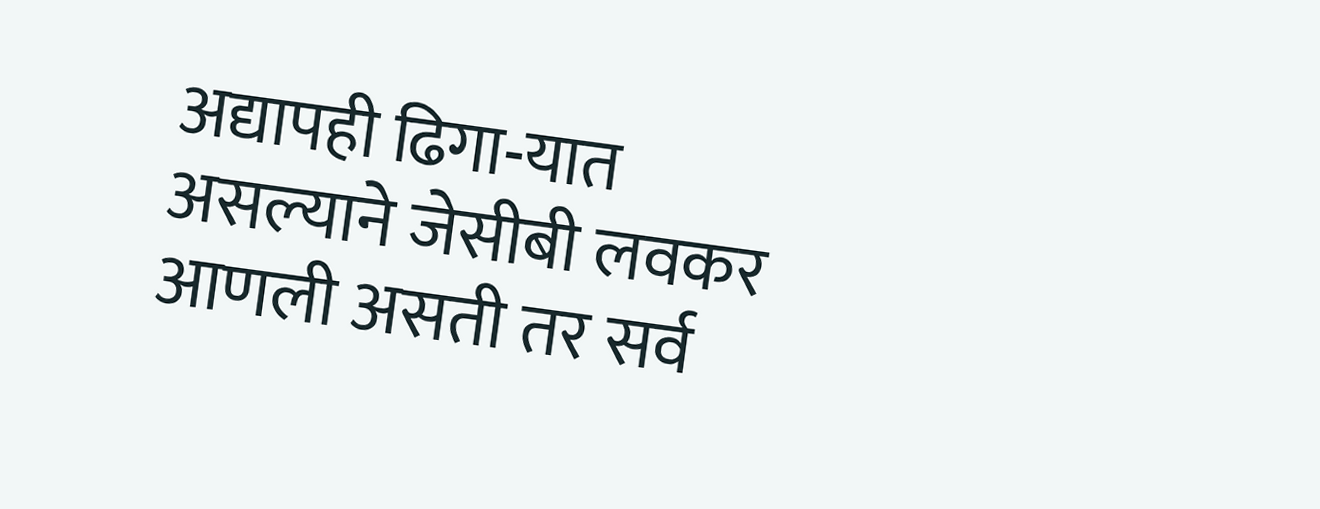अद्यापही ढिगा-यात असल्याने जेसीबी लवकर आणली असती तर सर्व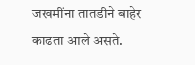जखमींना तातडीने बाहेर काढता आले असते.